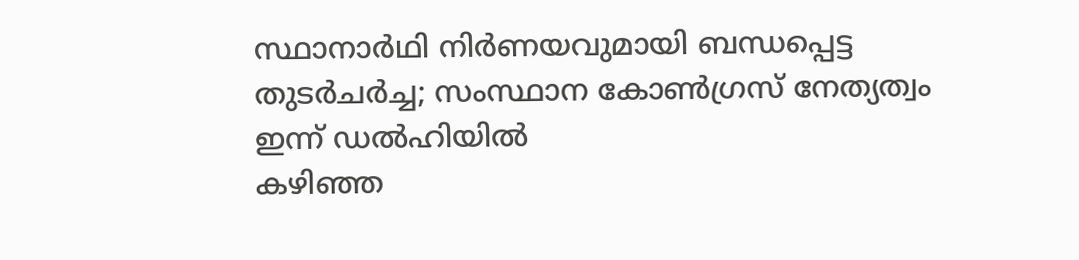സ്ഥാനാർഥി നിർണയവുമായി ബന്ധപ്പെട്ട തുടർചർച്ച; സംസ്ഥാന കോൺഗ്രസ് നേത്യത്വം ഇന്ന് ഡൽഹിയിൽ
കഴിഞ്ഞ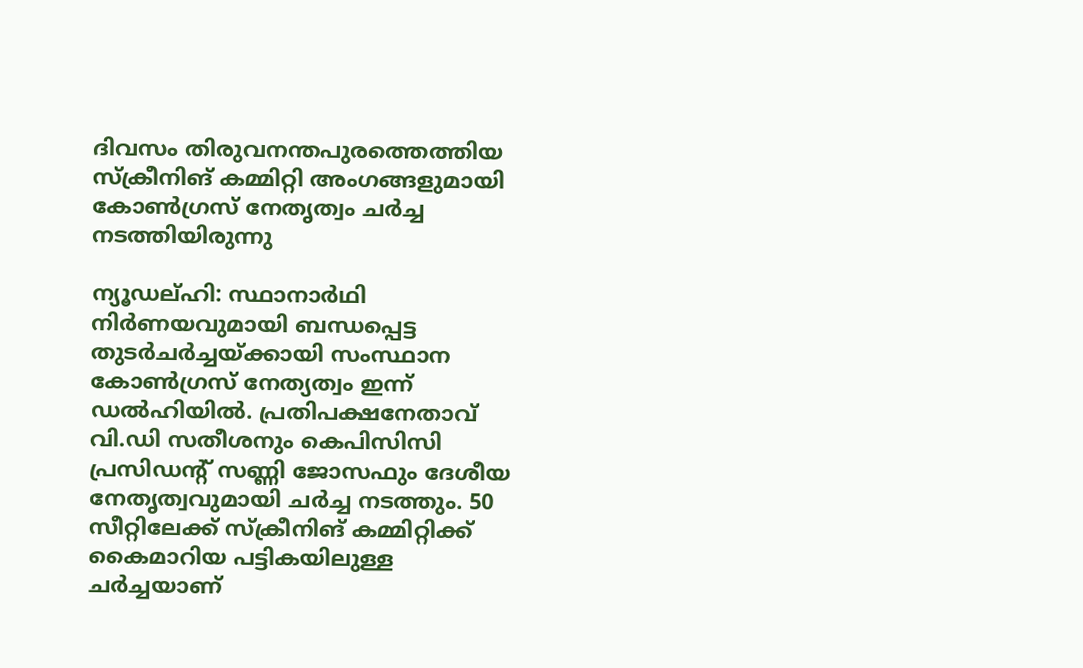ദിവസം തിരുവനന്തപുരത്തെത്തിയ സ്ക്രീനിങ് കമ്മിറ്റി അംഗങ്ങളുമായി കോൺഗ്രസ് നേതൃത്വം ചർച്ച നടത്തിയിരുന്നു

ന്യൂഡല്ഹി: സ്ഥാനാർഥി നിർണയവുമായി ബന്ധപ്പെട്ട തുടർചർച്ചയ്ക്കായി സംസ്ഥാന കോൺഗ്രസ് നേത്യത്വം ഇന്ന് ഡൽഹിയിൽ. പ്രതിപക്ഷനേതാവ് വി.ഡി സതീശനും കെപിസിസി പ്രസിഡന്റ് സണ്ണി ജോസഫും ദേശീയ നേതൃത്വവുമായി ചർച്ച നടത്തും. 50 സീറ്റിലേക്ക് സ്ക്രീനിങ് കമ്മിറ്റിക്ക് കൈമാറിയ പട്ടികയിലുള്ള ചർച്ചയാണ്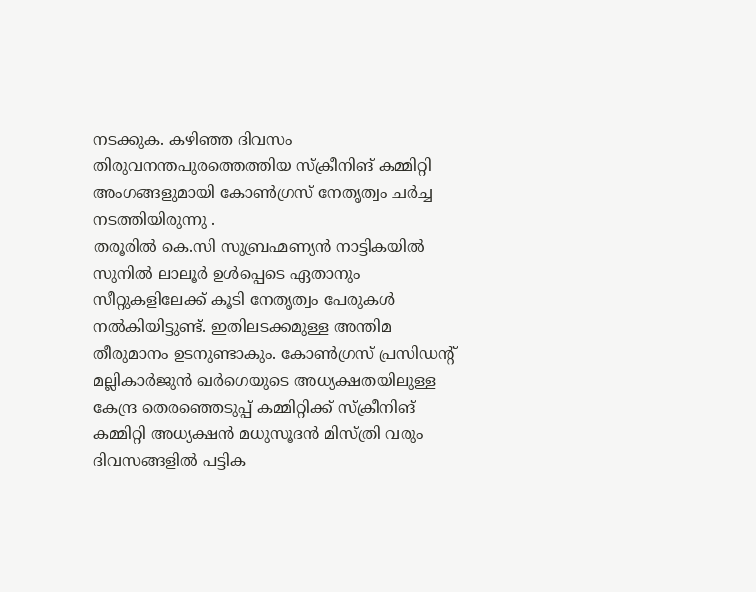നടക്കുക. കഴിഞ്ഞ ദിവസം തിരുവനന്തപുരത്തെത്തിയ സ്ക്രീനിങ് കമ്മിറ്റി അംഗങ്ങളുമായി കോൺഗ്രസ് നേതൃത്വം ചർച്ച നടത്തിയിരുന്നു .
തരൂരിൽ കെ.സി സുബ്രഹ്മണ്യൻ നാട്ടികയിൽ സുനിൽ ലാലൂർ ഉൾപ്പെടെ ഏതാനും സീറ്റുകളിലേക്ക് കൂടി നേതൃത്വം പേരുകൾ നൽകിയിട്ടുണ്ട്. ഇതിലടക്കമുള്ള അന്തിമ തീരുമാനം ഉടനുണ്ടാകും. കോൺഗ്രസ് പ്രസിഡൻ്റ് മല്ലികാർജുൻ ഖർഗെയുടെ അധ്യക്ഷതയിലുള്ള കേന്ദ്ര തെരഞ്ഞെടുപ്പ് കമ്മിറ്റിക്ക് സ്ക്രീനിങ് കമ്മിറ്റി അധ്യക്ഷൻ മധുസൂദൻ മിസ്ത്രി വരും ദിവസങ്ങളിൽ പട്ടിക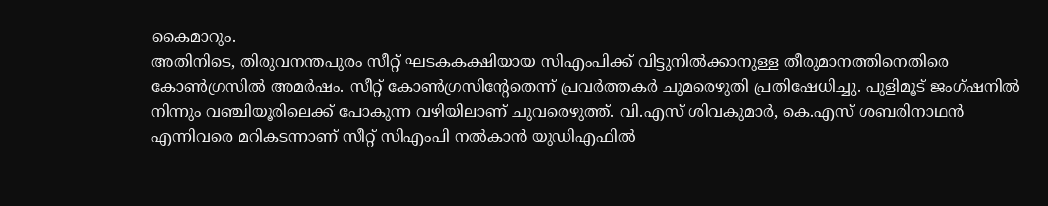കൈമാറും.
അതിനിടെ, തിരുവനന്തപുരം സീറ്റ് ഘടകകക്ഷിയായ സിഎംപിക്ക് വിട്ടുനിൽക്കാനുള്ള തീരുമാനത്തിനെതിരെ കോൺഗ്രസിൽ അമർഷം. സീറ്റ് കോൺഗ്രസിന്റേതെന്ന് പ്രവർത്തകർ ചുമരെഴുതി പ്രതിഷേധിച്ചു. പുളിമൂട് ജംഗ്ഷനിൽ നിന്നും വഞ്ചിയൂരിലെക്ക് പോകുന്ന വഴിയിലാണ് ചുവരെഴുത്ത്. വി.എസ് ശിവകുമാർ, കെ.എസ് ശബരിനാഥൻ എന്നിവരെ മറികടന്നാണ് സീറ്റ് സിഎംപി നൽകാൻ യുഡിഎഫിൽ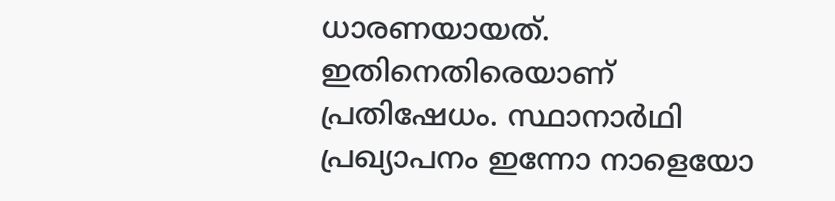ധാരണയായത്. ഇതിനെതിരെയാണ് പ്രതിഷേധം. സ്ഥാനാർഥി പ്രഖ്യാപനം ഇന്നോ നാളെയോ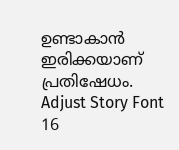ഉണ്ടാകാൻ ഇരിക്കയാണ് പ്രതിഷേധം.
Adjust Story Font
16